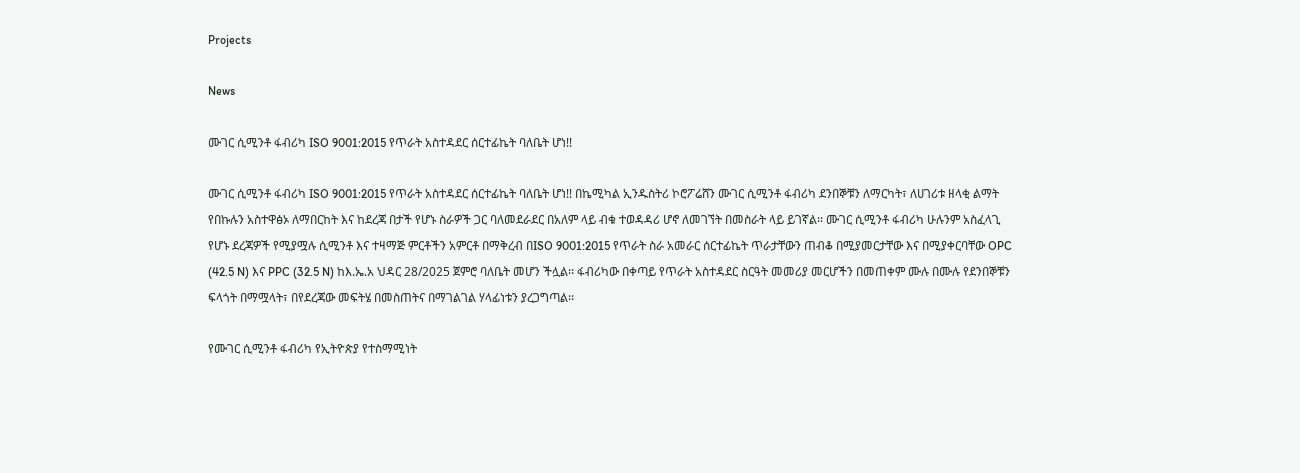Projects

News

ሙገር ሲሚንቶ ፋብሪካ ISO 9001:2015 የጥራት አስተዳደር ሰርተፊኬት ባለቤት ሆነ!!

ሙገር ሲሚንቶ ፋብሪካ ISO 9001:2015 የጥራት አስተዳደር ሰርተፊኬት ባለቤት ሆነ!! በኬሚካል ኢንዱስትሪ ኮሮፖሬሸን ሙገር ሲሚንቶ ፋብሪካ ደንበኞቹን ለማርካት፣ ለሀገሪቱ ዘላቂ ልማት የበኩሉን አስተዋፅኦ ለማበርከት እና ከደረጃ በታች የሆኑ ስራዎች ጋር ባለመደራደር በአለም ላይ ብቁ ተወዳዳሪ ሆኖ ለመገኘት በመስራት ላይ ይገኛል፡፡ ሙገር ሲሚንቶ ፋብሪካ ሁሉንም አስፈላጊ የሆኑ ደረጃዎች የሚያሟሉ ሲሚንቶ እና ተዛማጅ ምርቶችን አምርቶ በማቅረብ በISO 9001:2015 የጥራት ስራ አመራር ሰርተፊኬት ጥራታቸውን ጠብቆ በሚያመርታቸው እና በሚያቀርባቸው OPC (42.5 N) እና PPC (32.5 N) ከእ.ኤ.አ ህዳር 28/2025 ጀምሮ ባለቤት መሆን ችሏል፡፡ ፋብሪካው በቀጣይ የጥራት አስተዳደር ስርዓት መመሪያ መርሆችን በመጠቀም ሙሉ በሙሉ የደንበኞቹን ፍላጎት በማሟላት፣ በየደረጃው መፍትሄ በመስጠትና በማገልገል ሃላፊነቱን ያረጋግጣል፡፡

የሙገር ሲሚንቶ ፋብሪካ የኢትዮጵያ የተስማሚነት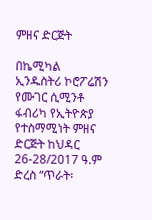ምዘና ድርጅት

በኬሚካል ኢንዱስትሪ ኮሮፖሬሽን የሙገር ሲሚንቶ ፋብሪካ የኢትዮጵያ የተስማሚነት ምዘና ድርጅት ከህዳር 26-28/2017 ዓ.ም ድረስ “ጥራት፡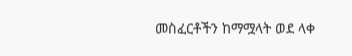መስፈርቶችን ከማሟላት ወደ ላቀ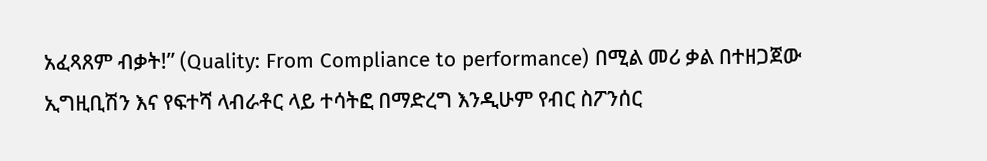አፈጻጸም ብቃት!” (Quality: From Compliance to performance) በሚል መሪ ቃል በተዘጋጀው ኢግዚቢሽን እና የፍተሻ ላብራቶር ላይ ተሳትፎ በማድረግ እንዲሁም የብር ስፖንሰር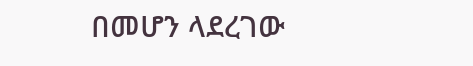በመሆን ላደረገው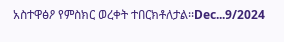አስተዋፅዖ የምስክር ወረቀት ተበርክቶለታል፡፡Dec...9/2024